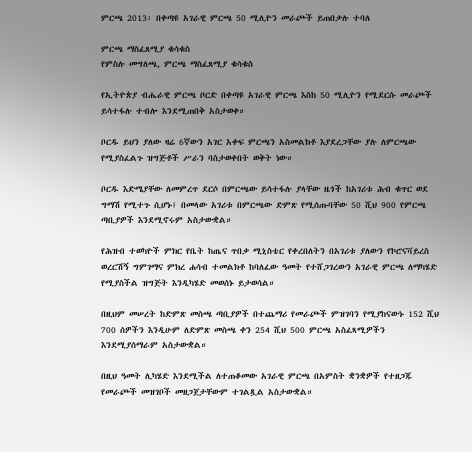ምርጫ 2013፡ በቀጣዩ አገራዊ ምርጫ 50 ሚሊዮን መራጮች ይጠበቃሉ ተባለ

ምርጫ ማስፈጸሚያ ቁሳቁስ
የምስሉ መግለጫ, ምርጫ ማስፈጸሚያ ቁሳቁስ

የኢትዮጵያ ብሔራዊ ምርጫ ቦርድ በቀጣዩ አገራዊ ምርጫ እስከ 50 ሚሊዮን የሚደርሱ መራጮች ይሳተፋሉ ተብሎ እንደሚጠበቅ አስታወቀ።

ቦርዱ ይህን ያለው ዛሬ 6ኛውን አገር አቀፍ ምርጫን አስመልክቶ እያደረጋቸው ያሉ ለምርጫው የሚያስፈልጉ ዝግጅቶች ሥራን ባስታወቀበት ወቅት ነው።

ቦርዱ እድሜያቸው ለመምረጥ ደርሶ በምርጫው ይሳተፋሉ ያላቸው ዜጎች ከአገሪቱ ሕብ ቁጥር ወደ ግማሽ የሚተጉ ሲሆኑ፤ በመላው አገሪቱ በምርጫው ድምጽ የሚሰጡባቸው 50 ሺህ 900 የምርጫ ጣቢያዎች እንደሚኖሩም አስታውቋል።

የሕዝብ ተወካዮች ምክር የቤት ከጤና ጥበቃ ሚኒስቴር የቀረበለትን በአገሪቱ ያለውን የኮሮናቫይረስ ወረርሽኝ ግምገማና ምክረ ሐሳብ ተመልክቶ ከባለፈው ዓመት የተሸጋገረውን አገራዊ ምርጫ ለማካሄድ የሚያስችል ዝግጅት እንዲካሄድ መወሰኑ ይታወሳል።

በዚህም መሠረት ከድምጽ መስጫ ጣቢያዎች በተጨማሪ የመራጮች ምዝገባን የሚያከናውኑ 152 ሺህ 700 ሰዎችን እንዲሁም ለድምጽ መስጫ ቀን 254 ሺህ 500 ምርጫ አስፈጻሚዎችን እንደሚያሰማራም አስታውቋል።

በዚህ ዓመት ሊካሄድ እንደሚችል ለተጠቆመው አገራዊ ምርጫ በአምስት ቋንቋዎች የተዘጋጁ የመራጮች መዝገቦች መዘጋጀታቸውም ተገልጿል አስታውቋል።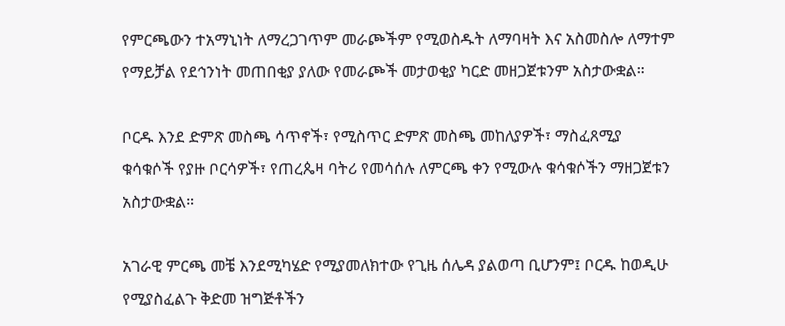የምርጫውን ተአማኒነት ለማረጋገጥም መራጮችም የሚወስዱት ለማባዛት እና አስመስሎ ለማተም የማይቻል የደኅንነት መጠበቂያ ያለው የመራጮች መታወቂያ ካርድ መዘጋጀቱንም አስታውቋል።

ቦርዱ እንደ ድምጽ መስጫ ሳጥኖች፣ የሚስጥር ድምጽ መስጫ መከለያዎች፣ ማስፈጸሚያ ቁሳቁሶች የያዙ ቦርሳዎች፣ የጠረጴዛ ባትሪ የመሳሰሉ ለምርጫ ቀን የሚውሉ ቁሳቁሶችን ማዘጋጀቱን አስታውቋል።

አገራዊ ምርጫ መቼ እንደሚካሄድ የሚያመለክተው የጊዜ ሰሌዳ ያልወጣ ቢሆንም፤ ቦርዱ ከወዲሁ የሚያስፈልጉ ቅድመ ዝግጅቶችን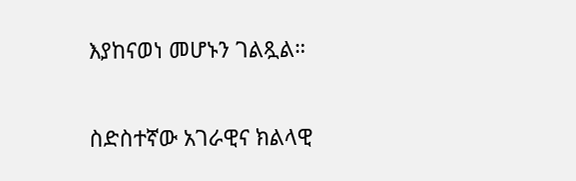እያከናወነ መሆኑን ገልጿል።

ስድስተኛው አገራዊና ክልላዊ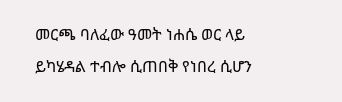መርጫ ባለፈው ዓመት ነሐሴ ወር ላይ ይካሄዳል ተብሎ ሲጠበቅ የነበረ ሲሆን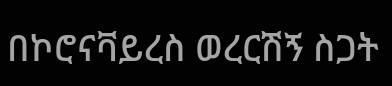በኮሮናቫይረስ ወረርሽኝ ስጋት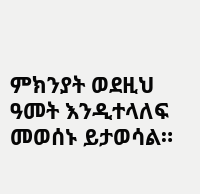ምክንያት ወደዚህ ዓመት እንዲተላለፍ መወሰኑ ይታወሳል።